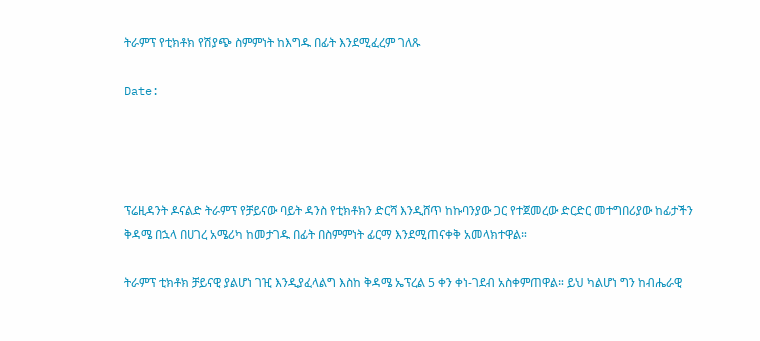ትራምፕ የቲክቶክ የሽያጭ ስምምነት ከእግዱ በፊት እንደሚፈረም ገለጹ

Date:




ፕሬዚዳንት ዶናልድ ትራምፕ የቻይናው ባይት ዳንስ የቲክቶክን ድርሻ እንዲሸጥ ከኩባንያው ጋር የተጀመረው ድርድር መተግበሪያው ከፊታችን ቅዳሜ በኋላ በሀገረ አሜሪካ ከመታገዱ በፊት በስምምነት ፊርማ እንደሚጠናቀቅ አመላክተዋል።

ትራምፕ ቲክቶክ ቻይናዊ ያልሆነ ገዢ እንዲያፈላልግ እስከ ቅዳሜ ኤፕረል 5 ቀን ቀነ-ገደብ አስቀምጠዋል። ይህ ካልሆነ ግን ከብሔራዊ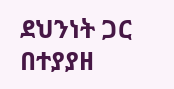ደህንነት ጋር በተያያዘ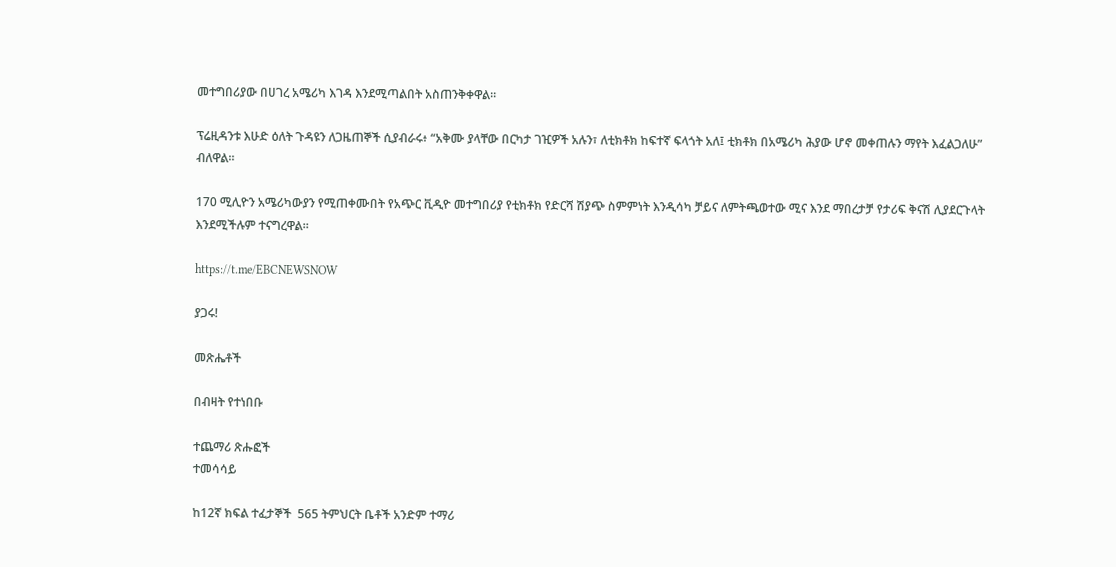መተግበሪያው በሀገረ አሜሪካ እገዳ እንደሚጣልበት አስጠንቅቀዋል።

ፕሬዚዳንቱ እሁድ ዕለት ጉዳዩን ለጋዜጠኞች ሲያብራሩ፥ “አቅሙ ያላቸው በርካታ ገዢዎች አሉን፣ ለቲክቶክ ከፍተኛ ፍላጎት አለ፤ ቲክቶክ በአሜሪካ ሕያው ሆኖ መቀጠሉን ማየት እፈልጋለሁ” ብለዋል።

170 ሚሊዮን አሜሪካውያን የሚጠቀሙበት የአጭር ቪዲዮ መተግበሪያ የቲክቶክ የድርሻ ሽያጭ ስምምነት እንዲሳካ ቻይና ለምትጫወተው ሚና እንደ ማበረታቻ የታሪፍ ቅናሽ ሊያደርጉላት እንደሚችሉም ተናግረዋል።

https://t.me/EBCNEWSNOW

ያጋሩ!

መጽሔቶች

በብዛት የተነበቡ

ተጨማሪ ጽሑፎች
ተመሳሳይ

ከ12ኛ ክፍል ተፈታኞች  565 ትምህርት ቤቶች አንድም ተማሪ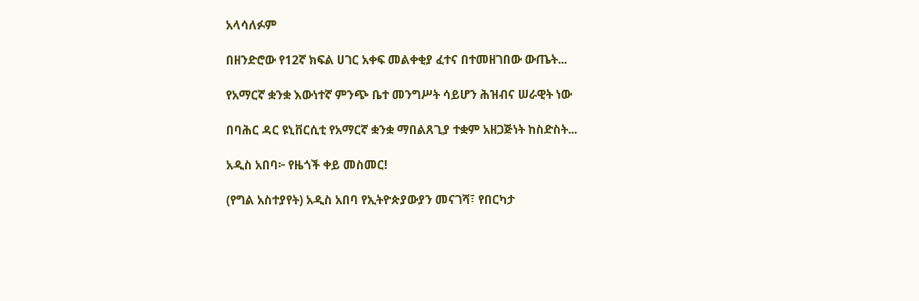አላሳለፉም

በዘንድሮው የ12ኛ ክፍል ሀገር አቀፍ መልቀቂያ ፈተና በተመዘገበው ውጤት...

የአማርኛ ቋንቋ እውነተኛ ምንጭ ቤተ መንግሥት ሳይሆን ሕዝብና ሠራዊት ነው

በባሕር ዳር ዩኒቨርሲቲ የአማርኛ ቋንቋ ማበልጸጊያ ተቋም አዘጋጅነት ከስድስት...

አዲስ አበባ፦ የዜጎች ቀይ መስመር!

(የግል አስተያየት) አዲስ አበባ የኢትዮጵያውያን መናገሻ፣ የበርካታ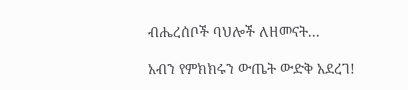ብሔረሰቦች ባህሎች ለዘመናት...

አብን የምክክሩን ውጤት ውድቅ አደረገ!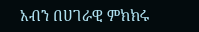አብን በሀገራዊ ምክክሩ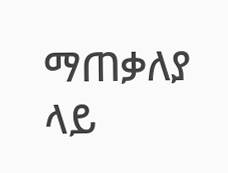ማጠቃለያ ላይ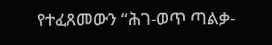የተፈጸመውን “ሕገ-ወጥ ጣልቃ-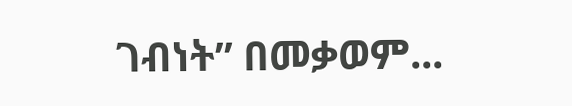ገብነት” በመቃወም...